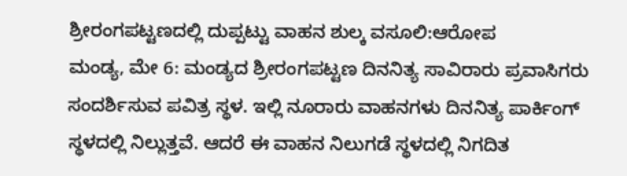ಶ್ರೀರಂಗಪಟ್ಟಣದಲ್ಲಿ ದುಪ್ಪಟ್ಟು ವಾಹನ ಶುಲ್ಕ ವಸೂಲಿ:ಆರೋಪ
ಮಂಡ್ಯ, ಮೇ 6: ಮಂಡ್ಯದ ಶ್ರೀರಂಗಪಟ್ಟಣ ದಿನನಿತ್ಯ ಸಾವಿರಾರು ಪ್ರವಾಸಿಗರು ಸಂದರ್ಶಿಸುವ ಪವಿತ್ರ ಸ್ಥಳ. ಇಲ್ಲಿ ನೂರಾರು ವಾಹನಗಳು ದಿನನಿತ್ಯ ಪಾರ್ಕಿಂಗ್ ಸ್ಥಳದಲ್ಲಿ ನಿಲ್ಲುತ್ತವೆ. ಆದರೆ ಈ ವಾಹನ ನಿಲುಗಡೆ ಸ್ಥಳದಲ್ಲಿ ನಿಗದಿತ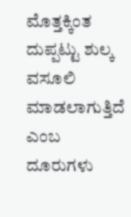ಮೊತ್ತಕ್ಕಿಂತ ದುಪ್ಪಟ್ಟು ಶುಲ್ಕ ವಸೂಲಿ ಮಾಡಲಾಗುತ್ತಿದೆ ಎಂಬ ದೂರುಗಳು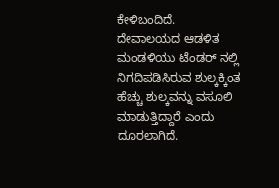ಕೇಳಿಬಂದಿದೆ.
ದೇವಾಲಯದ ಆಡಳಿತ ಮಂಡಳಿಯು ಟೆಂಡರ್ ನಲ್ಲಿ ನಿಗದಿಪಡಿಸಿರುವ ಶುಲ್ಕಕ್ಕಿಂತ ಹೆಚ್ಚು ಶುಲ್ಕವನ್ನು ವಸೂಲಿ ಮಾಡುತ್ತಿದ್ದಾರೆ ಎಂದು ದೂರಲಾಗಿದೆ.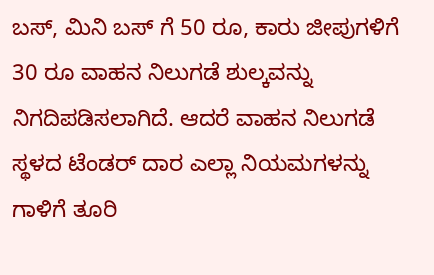ಬಸ್, ಮಿನಿ ಬಸ್ ಗೆ 50 ರೂ, ಕಾರು ಜೀಪುಗಳಿಗೆ 30 ರೂ ವಾಹನ ನಿಲುಗಡೆ ಶುಲ್ಕವನ್ನು ನಿಗದಿಪಡಿಸಲಾಗಿದೆ. ಆದರೆ ವಾಹನ ನಿಲುಗಡೆ ಸ್ಥಳದ ಟೆಂಡರ್ ದಾರ ಎಲ್ಲಾ ನಿಯಮಗಳನ್ನು ಗಾಳಿಗೆ ತೂರಿ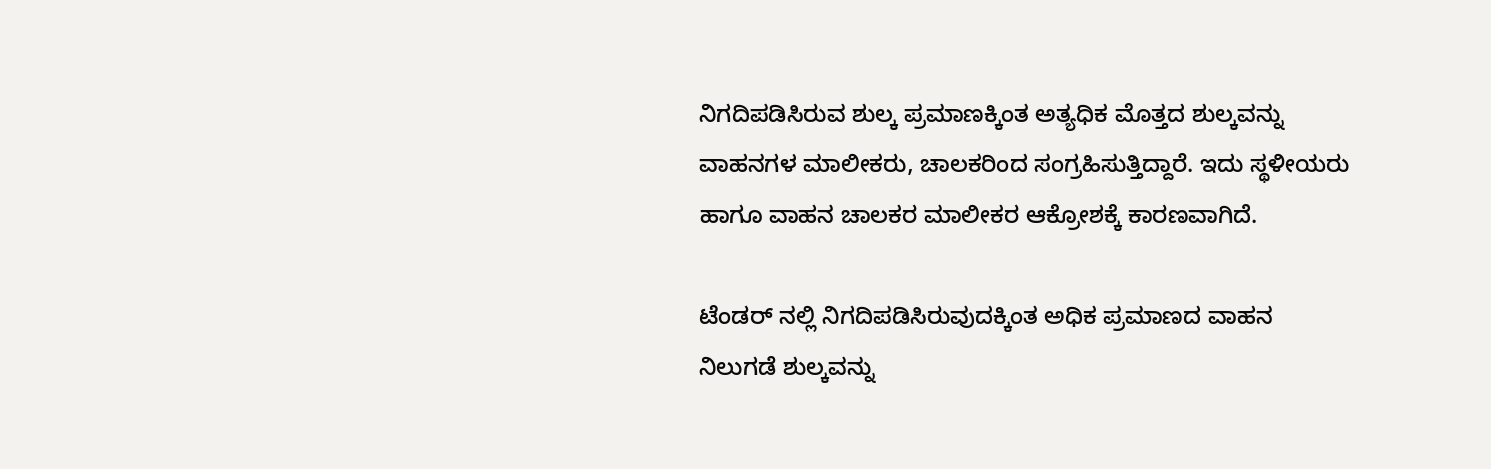ನಿಗದಿಪಡಿಸಿರುವ ಶುಲ್ಕ ಪ್ರಮಾಣಕ್ಕಿಂತ ಅತ್ಯಧಿಕ ಮೊತ್ತದ ಶುಲ್ಕವನ್ನು ವಾಹನಗಳ ಮಾಲೀಕರು, ಚಾಲಕರಿಂದ ಸಂಗ್ರಹಿಸುತ್ತಿದ್ದಾರೆ. ಇದು ಸ್ಥಳೀಯರು ಹಾಗೂ ವಾಹನ ಚಾಲಕರ ಮಾಲೀಕರ ಆಕ್ರೋಶಕ್ಕೆ ಕಾರಣವಾಗಿದೆ.

ಟೆಂಡರ್ ನಲ್ಲಿ ನಿಗದಿಪಡಿಸಿರುವುದಕ್ಕಿಂತ ಅಧಿಕ ಪ್ರಮಾಣದ ವಾಹನ ನಿಲುಗಡೆ ಶುಲ್ಕವನ್ನು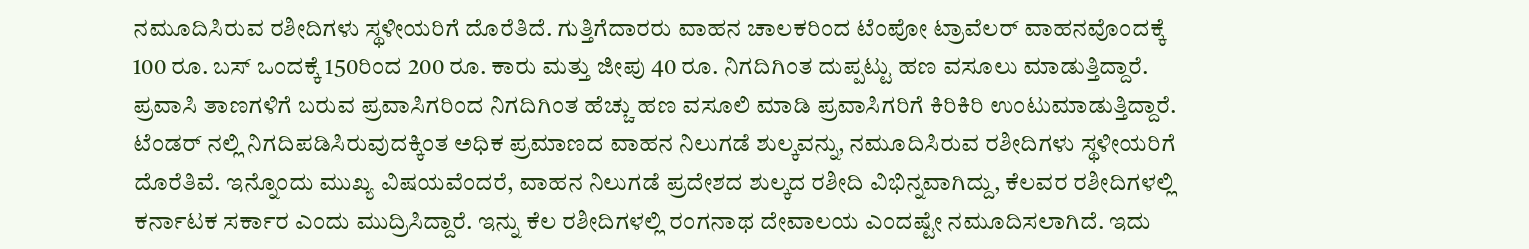ನಮೂದಿಸಿರುವ ರಶೀದಿಗಳು ಸ್ಥಳೀಯರಿಗೆ ದೊರೆತಿದೆ. ಗುತ್ತಿಗೆದಾರರು ವಾಹನ ಚಾಲಕರಿಂದ ಟೆಂಪೋ ಟ್ರಾವೆಲರ್ ವಾಹನವೊಂದಕ್ಕೆ 100 ರೂ. ಬಸ್ ಒಂದಕ್ಕೆ 150ರಿಂದ 200 ರೂ. ಕಾರು ಮತ್ತು ಜೀಪು 40 ರೂ. ನಿಗದಿಗಿಂತ ದುಪ್ಪಟ್ಟು ಹಣ ವಸೂಲು ಮಾಡುತ್ತಿದ್ದಾರೆ. ಪ್ರವಾಸಿ ತಾಣಗಳಿಗೆ ಬರುವ ಪ್ರವಾಸಿಗರಿಂದ ನಿಗದಿಗಿಂತ ಹೆಚ್ಚು ಹಣ ವಸೂಲಿ ಮಾಡಿ ಪ್ರವಾಸಿಗರಿಗೆ ಕಿರಿಕಿರಿ ಉಂಟುಮಾಡುತ್ತಿದ್ದಾರೆ.
ಟೆಂಡರ್ ನಲ್ಲಿ ನಿಗದಿಪಡಿಸಿರುವುದಕ್ಕಿಂತ ಅಧಿಕ ಪ್ರಮಾಣದ ವಾಹನ ನಿಲುಗಡೆ ಶುಲ್ಕವನ್ನು, ನಮೂದಿಸಿರುವ ರಶೀದಿಗಳು ಸ್ಥಳೀಯರಿಗೆ ದೊರೆತಿವೆ. ಇನ್ನೊಂದು ಮುಖ್ಯ ವಿಷಯವೆಂದರೆ, ವಾಹನ ನಿಲುಗಡೆ ಪ್ರದೇಶದ ಶುಲ್ಕದ ರಶೀದಿ ವಿಭಿನ್ನವಾಗಿದ್ದು, ಕೆಲವರ ರಶೀದಿಗಳಲ್ಲಿ ಕರ್ನಾಟಕ ಸರ್ಕಾರ ಎಂದು ಮುದ್ರಿಸಿದ್ದಾರೆ. ಇನ್ನು ಕೆಲ ರಶೀದಿಗಳಲ್ಲಿ ರಂಗನಾಥ ದೇವಾಲಯ ಎಂದಷ್ಟೇ ನಮೂದಿಸಲಾಗಿದೆ. ಇದು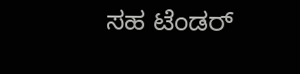ಸಹ ಟೆಂಡರ್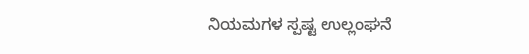ನಿಯಮಗಳ ಸ್ಪಷ್ಟ ಉಲ್ಲಂಘನೆ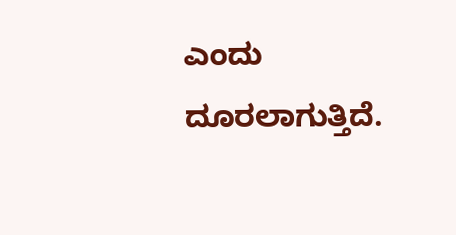ಎಂದು ದೂರಲಾಗುತ್ತಿದೆ.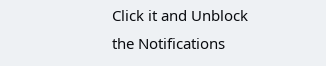Click it and Unblock the Notifications